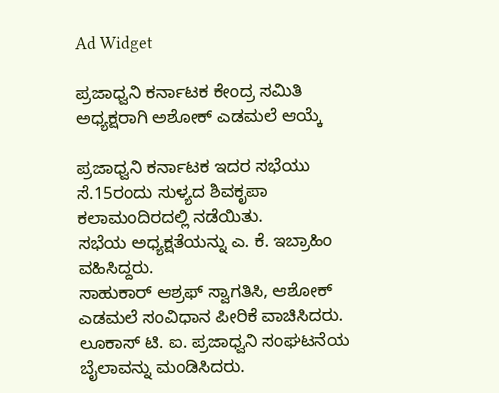Ad Widget

ಪ್ರಜಾಧ್ವನಿ ಕರ್ನಾಟಕ ಕೇಂದ್ರ ಸಮಿತಿ ಅಧ್ಯಕ್ಷರಾಗಿ ಅಶೋಕ್‌ ಎಡಮಲೆ ಆಯ್ಕೆ

ಪ್ರಜಾಧ್ವನಿ ಕರ್ನಾಟಕ ಇದರ ಸಭೆಯು ಸೆ.15ರಂದು ಸುಳ್ಯದ ಶಿವಕೃಪಾ ಕಲಾಮಂದಿರದಲ್ಲಿ ನಡೆಯಿತು.
ಸಭೆಯ ಅಧ್ಯಕ್ಷತೆಯನ್ನು ಎ. ಕೆ. ಇಬ್ರಾಹಿಂ ವಹಿಸಿದ್ದರು.
ಸಾಹುಕಾರ್ ಆಶ್ರಫ್ ಸ್ವಾಗತಿಸಿ, ಆಶೋಕ್ ಎಡಮಲೆ ಸಂವಿಧಾನ ಪೀರಿಕೆ ವಾಚಿಸಿದರು.
ಲೂಕಾಸ್ ಟಿ. ಐ. ಪ್ರಜಾಧ್ವನಿ ಸಂಘಟನೆಯ ಬೈಲಾವನ್ನು ಮಂಡಿಸಿದರು.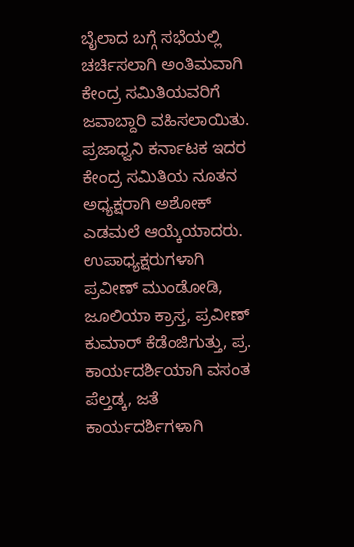ಬೈಲಾದ ಬಗ್ಗೆ ಸಭೆಯಲ್ಲಿ ಚರ್ಚಿಸಲಾಗಿ ಅಂತಿಮವಾಗಿ ಕೇಂದ್ರ ಸಮಿತಿಯವರಿಗೆ ಜವಾಬ್ದಾರಿ ವಹಿಸಲಾಯಿತು.
ಪ್ರಜಾಧ್ವನಿ ಕರ್ನಾಟಕ ಇದರ ಕೇಂದ್ರ ಸಮಿತಿಯ ನೂತನ ಅಧ್ಯಕ್ಷರಾಗಿ ಅಶೋಕ್ ಎಡಮಲೆ ಆಯ್ಕೆಯಾದರು.
ಉಪಾಧ್ಯಕ್ಷರುಗಳಾಗಿ ಪ್ರವೀಣ್ ಮುಂಡೋಡಿ, ಜೂಲಿಯಾ ಕ್ರಾಸ್ತ, ಪ್ರವೀಣ್ ಕುಮಾರ್ ಕೆಡೆಂಜಿಗುತ್ತು, ಪ್ರ. ಕಾರ್ಯದರ್ಶಿಯಾಗಿ ವಸಂತ ಪೆಲ್ತಡ್ಕ, ಜತೆ ಕಾರ್ಯದರ್ಶಿಗಳಾಗಿ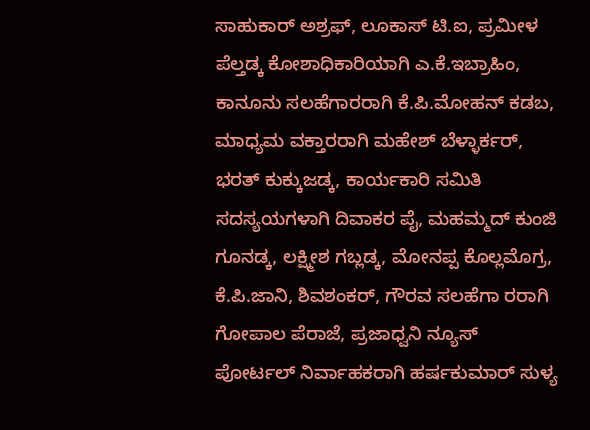ಸಾಹುಕಾರ್ ಅಶ್ರಫ್, ಲೂಕಾಸ್ ಟಿ.ಐ, ಪ್ರಮೀಳ ಪೆಲ್ತಡ್ಕ ಕೋಶಾಧಿಕಾರಿಯಾಗಿ ಎ.ಕೆ.ಇಬ್ರಾಹಿಂ, ಕಾನೂನು ಸಲಹೆಗಾರರಾಗಿ ಕೆ.ಪಿ.ಮೋಹನ್ ಕಡಬ, ಮಾಧ್ಯಮ ವಕ್ತಾರರಾಗಿ ಮಹೇಶ್ ಬೆಳ್ಳಾರ್ಕರ್, ಭರತ್ ಕುಕ್ಕುಜಡ್ಕ, ಕಾರ್ಯಕಾರಿ ಸಮಿತಿ ಸದಸ್ಯಯಗಳಾಗಿ ದಿವಾಕರ ಪೈ, ಮಹಮ್ಮದ್ ಕುಂಜಿ ಗೂನಡ್ಕ, ಲಕ್ಷ್ಮೀಶ ಗಬ್ಲಡ್ಕ, ಮೋನಪ್ಪ ಕೊಲ್ಲಮೊಗ್ರ, ಕೆ.ಪಿ.ಜಾನಿ, ಶಿವಶಂಕರ್, ಗೌರವ ಸಲಹೆಗಾ ರರಾಗಿ ಗೋಪಾಲ ಪೆರಾಜೆ, ಪ್ರಜಾಧ್ವನಿ ನ್ಯೂಸ್ ಪೋರ್ಟಲ್ ನಿರ್ವಾಹಕರಾಗಿ ಹರ್ಷಕುಮಾರ್ ಸುಳ್ಯ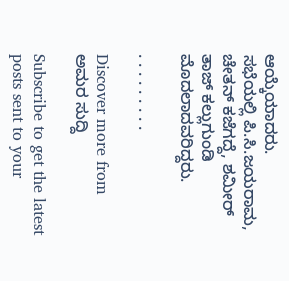ಆಯ್ಕೆಯಾದರು.
ಸಭೆಯಲ್ಲಿ ಪಿ.ಸಿ.ಜಯರಾಮ, ಚೇತನ್ ಕಜೆಗದ್ದೆ, ಶಮೀರ್ ತಾಜ್ ಕಲ್ಲುಗುಂಡಿ ಮೊದಲಾದವರಿದ್ದರು.

. . . . . . . . .

Discover more from ಅಮರ ಸುದ್ದಿ

Subscribe to get the latest posts sent to your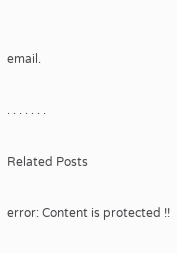email.

. . . . . . .

Related Posts

error: Content is protected !!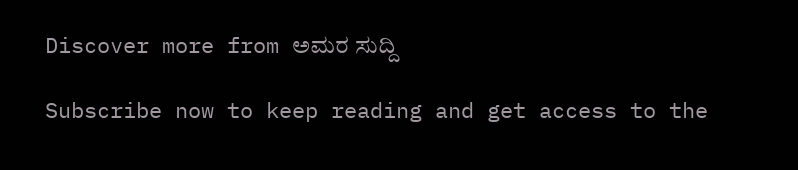Discover more from ಅಮರ ಸುದ್ದಿ

Subscribe now to keep reading and get access to the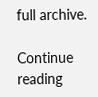full archive.

Continue reading